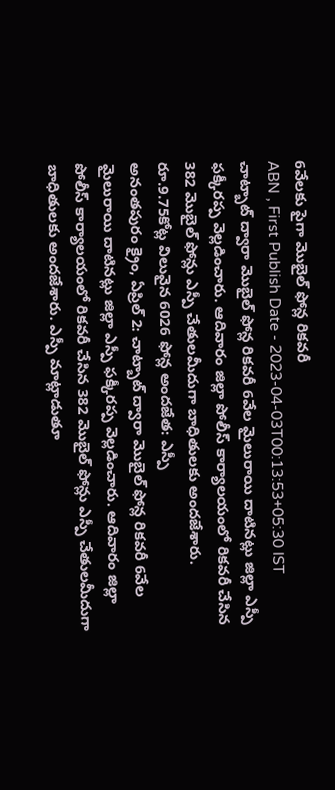6వేలకు పైగా మొబైల్ ఫోన్ల రికవరీ
ABN , First Publish Date - 2023-04-03T00:13:53+05:30 IST
చాట్బాట్ ద్వారా మొబైల్ ఫోన్ల రికవరీ 6వేల మైలురాయి దాటినట్లు జిల్లా ఎస్పీ ఫక్కీరప్ప వెల్లడించారు. ఆదివారం జిల్లా పోలీస్ కార్యాలయంలో రికవరీ చేసిన 382 మొబైల్ ఫోన్లు ఎస్పీ చేతులమీదుగా బాధితులకు అందజేశారు.
రూ.9.75కోట్ల విలువైన 6026 ఫోన్ల అందజేత: ఎస్పీ
అనంతపురం క్రైం, ఏప్రిల్ 2: చాట్బాట్ ద్వారా మొబైల్ ఫోన్ల రికవరీ 6వేల మైలురాయి దాటినట్లు జిల్లా ఎస్పీ ఫక్కీరప్ప వెల్లడించారు. ఆదివారం జిల్లా పోలీస్ కార్యాలయంలో రికవరీ చేసిన 382 మొబైల్ ఫోన్లు ఎస్పీ చేతులమీదుగా బాధితులకు అందజేశారు. ఎస్పీ మాట్లాడుతూ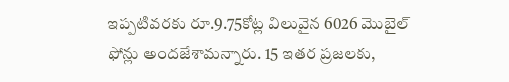ఇప్పటివరకు రూ.9.75కోట్ల విలువైన 6026 మొబైల్ ఫోన్లు అందజేశామన్నారు. 15 ఇతర ప్రజలకు,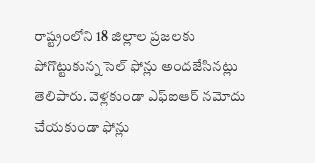రాష్ట్రంలోని 18 జిల్లాల ప్రజలకు పోగొట్టుకున్న సెల్ ఫోన్లు అందజేసినట్లు తెలిపారు. వెళ్లకుండా ఎఫ్ఐఆర్ నమోదు చేయకుండా ఫోన్లు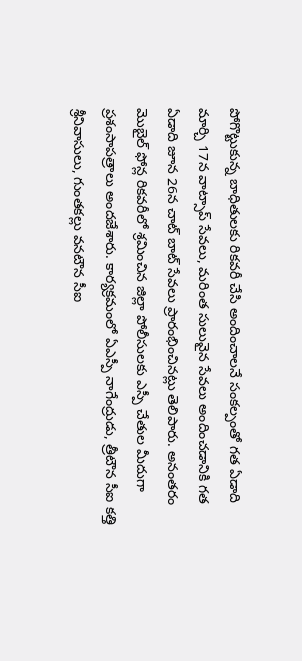పోగొట్టుకున్న బాధితులకు రికవరీ చేసి అందించాలనే సంకల్పంతో గత ఏడాది మార్చి 17న వాట్సాప్ సేవలు, మరింత సులువైన సేవలు అందించడానికి గత ఏడాది జూన 26న చాట్ బాట్ సేవలు ప్రారంభించినట్లు తెలిపారు. అనంతరం మొబైల్ ఫోన్ల రికవరీలో శ్రమించిన జిల్లా పోలీసులకు ఎస్పీ చేతుల మీదుగా ప్రశంసాపత్రాలు అందజేశారు. కార్యక్రమంలో ఏఎస్పీ నాగేంద్రుడు, త్రీటౌన సీఐ కత్తి శ్రీనివాసులు, గుంతకల్లు వనటౌన సీఐ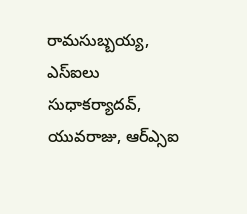రామసుబ్బయ్య, ఎస్ఐలు సుధాకర్యాదవ్, యువరాజు, ఆర్ఎ్సఐ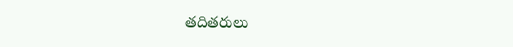తదితరులు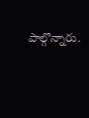పాల్గొన్నారు.